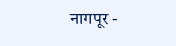नागपूर -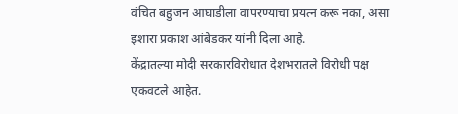वंचित बहुजन आघाडीला वापरण्याचा प्रयत्न करू नका, असा इशारा प्रकाश आंबेडकर यांनी दिला आहे.
केंद्रातल्या मोदी सरकारविरोधात देशभरातले विरोधी पक्ष एकवटले आहेत.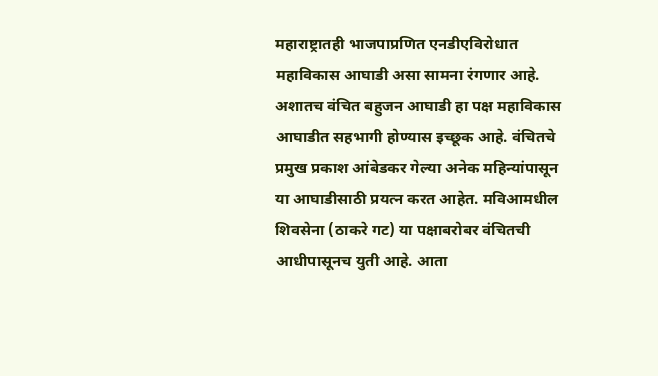महाराष्ट्रातही भाजपाप्रणित एनडीएविरोधात महाविकास आघाडी असा सामना रंगणार आहे. अशातच वंचित बहुजन आघाडी हा पक्ष महाविकास आघाडीत सहभागी होण्यास इच्छूक आहे. वंचितचे प्रमुख प्रकाश आंबेडकर गेल्या अनेक महिन्यांपासून या आघाडीसाठी प्रयत्न करत आहेत. मविआमधील शिवसेना (ठाकरे गट) या पक्षाबरोबर वंचितची आधीपासूनच युती आहे. आता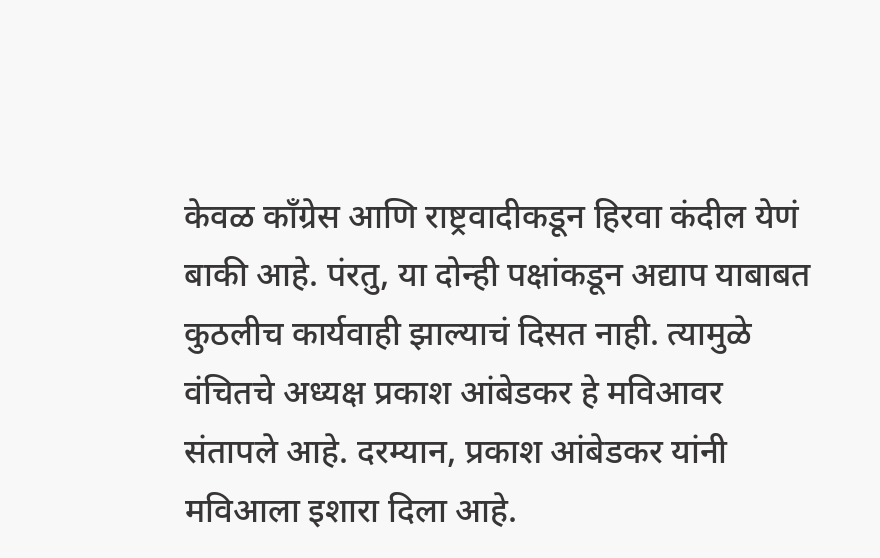केवळ काँग्रेस आणि राष्ट्रवादीकडून हिरवा कंदील येणं बाकी आहे. पंरतु, या दोन्ही पक्षांकडून अद्याप याबाबत कुठलीच कार्यवाही झाल्याचं दिसत नाही. त्यामुळे वंचितचे अध्यक्ष प्रकाश आंबेडकर हे मविआवर संतापले आहे. दरम्यान, प्रकाश आंबेडकर यांनी मविआला इशारा दिला आहे.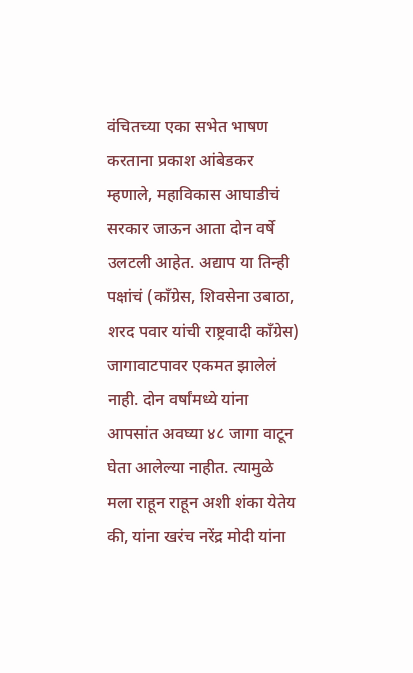वंचितच्या एका सभेत भाषण करताना प्रकाश आंबेडकर म्हणाले, महाविकास आघाडीचं सरकार जाऊन आता दोन वर्षे उलटली आहेत. अद्याप या तिन्ही पक्षांचं (काँग्रेस, शिवसेना उबाठा, शरद पवार यांची राष्ट्रवादी काँग्रेस) जागावाटपावर एकमत झालेलं नाही. दोन वर्षांमध्ये यांना आपसांत अवघ्या ४८ जागा वाटून घेता आलेल्या नाहीत. त्यामुळे मला राहून राहून अशी शंका येतेय की, यांना खरंच नरेंद्र मोदी यांना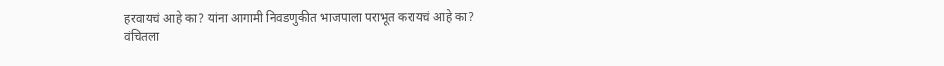हरवायचं आहे का? यांना आगामी निवडणुकीत भाजपाला पराभूत करायचं आहे का?
वंचितला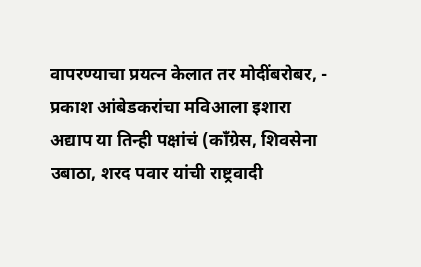वापरण्याचा प्रयत्न केलात तर मोदींबरोबर, - प्रकाश आंबेडकरांचा मविआला इशारा
अद्याप या तिन्ही पक्षांचं (काँग्रेस, शिवसेना उबाठा, शरद पवार यांची राष्ट्रवादी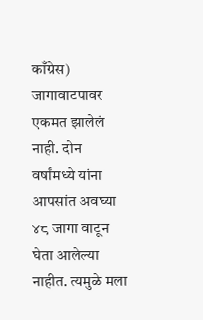काँग्रेस) जागावाटपावर एकमत झालेलं नाही. दोन वर्षांमध्ये यांना आपसांत अवघ्या ४८ जागा वाटून घेता आलेल्या नाहीत. त्यमुळे मला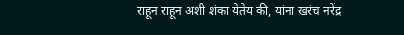राहून राहून अशी शंका येतेय की, यांना खरंच नरेंद्र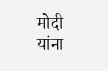मोदी यांना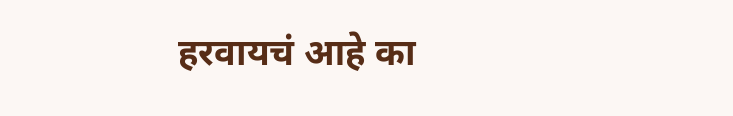हरवायचं आहे का